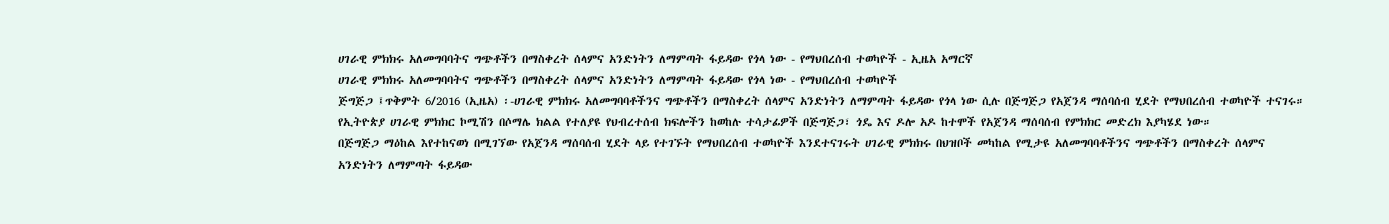ሀገራዊ ምክክሩ አለመግባባትና ግጭቶችን በማስቀረት ሰላምና አንድነትን ለማምጣት ፋይዳው የጎላ ነው - የማህበረሰብ ተወካዮች - ኢዜአ አማርኛ
ሀገራዊ ምክክሩ አለመግባባትና ግጭቶችን በማስቀረት ሰላምና አንድነትን ለማምጣት ፋይዳው የጎላ ነው - የማህበረሰብ ተወካዮች
ጅግጅጋ ፤ጥቅምት 6/2016 (ኢዜአ) ፡-ሀገራዊ ምክክሩ አለመግባባቶችንና ግጭቶችን በማስቀረት ሰላምና አንድነትን ለማምጣት ፋይዳው የጎላ ነው ሲሉ በጅግጅጋ የአጀንዳ ማሰባሰብ ሂደት የማህበረሰብ ተወካዮች ተናገሩ።
የኢትዮጵያ ሀገራዊ ምክክር ኮሚሽን በሶማሌ ክልል የተለያዩ የህብረተሰብ ክፍሎችን ከወከሉ ተሳታፊዎች በጅግጅጋ፣ ጎዴ እና ዶሎ አዶ ከተሞች የአጀንዳ ማሰባሰብ የምክክር መድረክ እያካሄደ ነው።
በጅግጅጋ ማዕከል እየተከናወነ በሚገኘው የአጀንዳ ማሰባሰብ ሂደት ላይ የተገኙት የማህበረሰብ ተወካዮች እንደተናገሩት ሀገራዊ ምክክሩ በህዝቦች መካከል የሚታዩ አለመግባባቶችንና ግጭቶችን በማስቀረት ሰላምና አንድነትን ለማምጣት ፋይዳው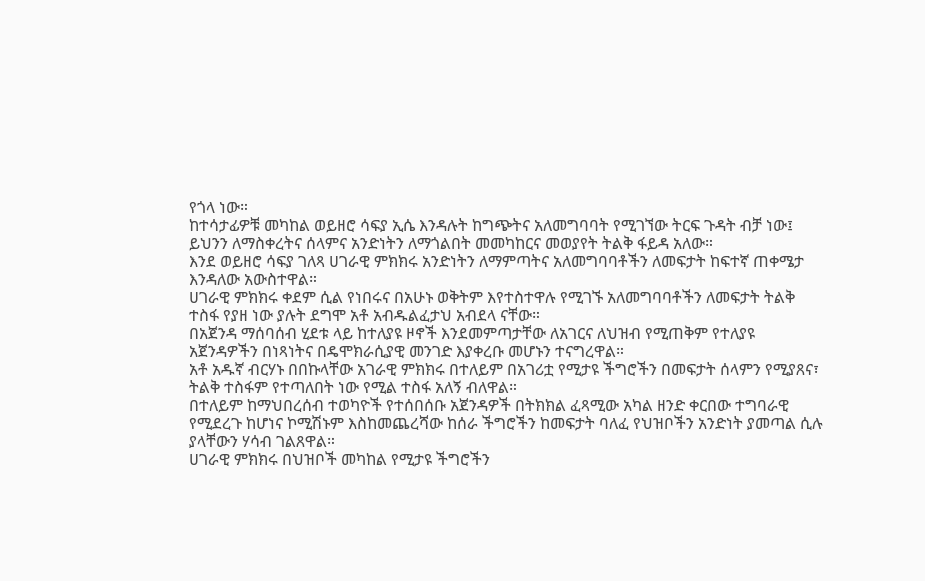የጎላ ነው።
ከተሳታፊዎቹ መካከል ወይዘሮ ሳፍያ ኢሴ እንዳሉት ከግጭትና አለመግባባት የሚገኘው ትርፍ ጉዳት ብቻ ነው፤ ይህንን ለማስቀረትና ሰላምና አንድነትን ለማጎልበት መመካከርና መወያየት ትልቅ ፋይዳ አለው።
እንደ ወይዘሮ ሳፍያ ገለጻ ሀገራዊ ምክክሩ አንድነትን ለማምጣትና አለመግባባቶችን ለመፍታት ከፍተኛ ጠቀሜታ እንዳለው አውስተዋል።
ሀገራዊ ምክክሩ ቀደም ሲል የነበሩና በአሁኑ ወቅትም እየተስተዋሉ የሚገኙ አለመግባባቶችን ለመፍታት ትልቅ ተስፋ የያዘ ነው ያሉት ደግሞ አቶ አብዱልፈታህ አብደላ ናቸው።
በአጀንዳ ማሰባሰብ ሂደቱ ላይ ከተለያዩ ዞኖች እንደመምጣታቸው ለአገርና ለህዝብ የሚጠቅም የተለያዩ አጀንዳዎችን በነጻነትና በዴሞክራሲያዊ መንገድ እያቀረቡ መሆኑን ተናግረዋል።
አቶ አዱኛ ብርሃኑ በበኩላቸው አገራዊ ምክክሩ በተለይም በአገሪቷ የሚታዩ ችግሮችን በመፍታት ሰላምን የሚያጸና፣ ትልቅ ተስፋም የተጣለበት ነው የሚል ተስፋ አለኝ ብለዋል።
በተለይም ከማህበረሰብ ተወካዮች የተሰበሰቡ አጀንዳዎች በትክክል ፈጻሚው አካል ዘንድ ቀርበው ተግባራዊ የሚደረጉ ከሆነና ኮሚሽኑም እስከመጨረሻው ከሰራ ችግሮችን ከመፍታት ባለፈ የህዝቦችን አንድነት ያመጣል ሲሉ ያላቸውን ሃሳብ ገልጸዋል።
ሀገራዊ ምክክሩ በህዝቦች መካከል የሚታዩ ችግሮችን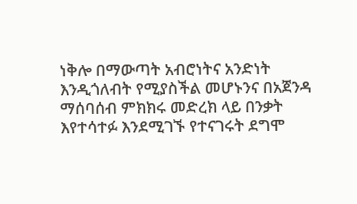ነቅሎ በማውጣት አብሮነትና አንድነት እንዲጎለብት የሚያስችል መሆኑንና በአጀንዳ ማሰባሰብ ምክክሩ መድረክ ላይ በንቃት እየተሳተፉ እንደሚገኙ የተናገሩት ደግሞ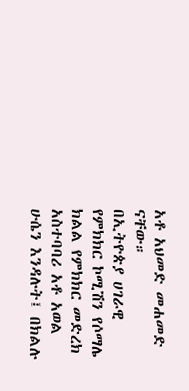አቶ አህመድ መሐመድ ናቸው።
በኢትዮጵያ ሀገራዊ የምክክር ኮሚሽን የሶማሌ ክልል የምክክር መድረክ አስተባባሪ አቶ አወል ሁሴን እንዳሉት፤ በክልሉ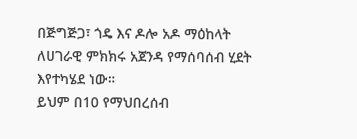በጅግጅጋ፣ ጎዴ እና ዶሎ አዶ ማዕከላት ለሀገራዊ ምክክሩ አጀንዳ የማሰባሰብ ሂደት እየተካሄደ ነው።
ይህም በ10 የማህበረሰብ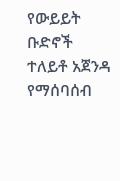የውይይት ቡድኖች ተለይቶ አጀንዳ የማሰባሰብ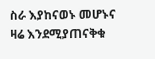ስራ እያከናወኑ መሆኑና ዛሬ እንደሚያጠናቅቁ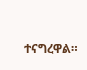ተናግረዋል።